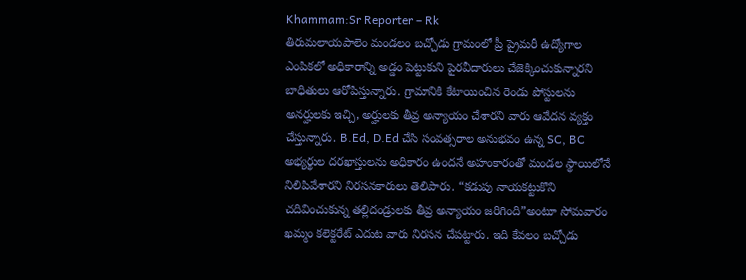Khammam:Sr Reporter – Rk
తిరుమలాయపాలెం మండలం బచ్చోడు గ్రామంలో ప్రీ ప్రైమరీ ఉద్యోగాల ఎంపికలో అధికారాన్ని అడ్డం పెట్టుకుని పైరవీదారులు చేజెక్కించుకున్నారని బాధితులు ఆరోపిస్తున్నారు. గ్రామానికి కేటాయించిన రెండు పోస్టులను అనర్హులకు ఇచ్చి, అర్హులకు తీవ్ర అన్యాయం చేశారని వారు ఆవేదన వ్యక్తం చేస్తున్నారు. B.Ed, D.Ed చేసి సంవత్సరాల అనుభవం ఉన్న SC, BC అభ్యర్థుల దరఖాస్తులను అధికారం ఉందనే అహంకారంతో మండల స్థాయిలోనే నిలిపివేశారని నిరసనకారులు తెలిపారు. “కడుపు నాయకట్టుకొని చదివించుకున్న తల్లిదండ్రులకు తీవ్ర అన్యాయం జరిగింది”అంటూ సోమవారం ఖమ్మం కలెక్టరేట్ ఎదుట వారు నిరసన చేపట్టారు. ఇది కేవలం బచ్చోడు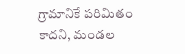గ్రామానికే పరిమితం కాదని, మండల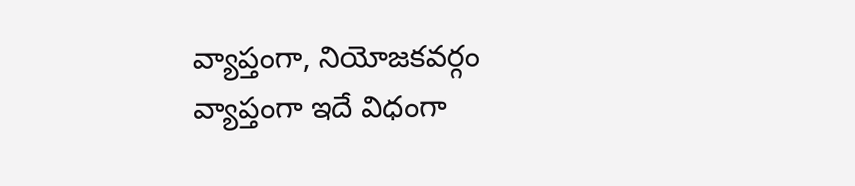వ్యాప్తంగా, నియోజకవర్గం వ్యాప్తంగా ఇదే విధంగా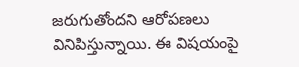జరుగుతోందని ఆరోపణలు వినిపిస్తున్నాయి. ఈ విషయంపై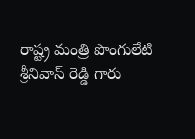రాష్ట్ర మంత్రి పొంగులేటి శ్రీనివాస్ రెడ్డి గారు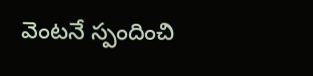వెంటనే స్పందించి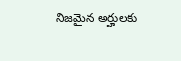నిజమైన అర్హులకు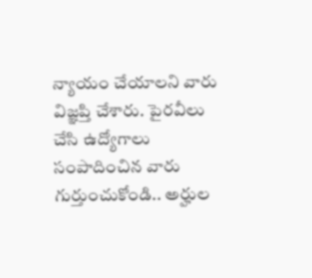న్యాయం చేయాలని వారు విజ్ఞప్తి చేశారు. పైరవీలు చేసి ఉద్యోగాలు సంపాదించిన వారు గుర్తుంచుకోండి.. అర్హుల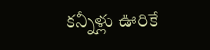కన్నీళ్లు ఊరికే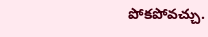పోకపోవచ్చు.